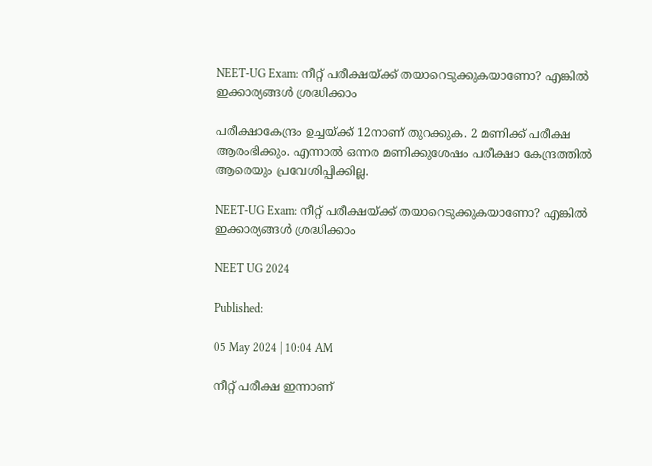NEET-UG Exam: നീറ്റ് പരീക്ഷയ്ക്ക് തയാറെടുക്കുകയാണോ? എങ്കില്‍ ഇക്കാര്യങ്ങള്‍ ശ്രദ്ധിക്കാം

പരീക്ഷാകേന്ദ്രം ഉച്ചയ്ക്ക് 12നാണ് തുറക്കുക. 2 മണിക്ക് പരീക്ഷ ആരംഭിക്കും. എന്നാല്‍ ഒന്നര മണിക്കുശേഷം പരീക്ഷാ കേന്ദ്രത്തില്‍ ആരെയും പ്രവേശിപ്പിക്കില്ല.

NEET-UG Exam: നീറ്റ് പരീക്ഷയ്ക്ക് തയാറെടുക്കുകയാണോ? എങ്കില്‍ ഇക്കാര്യങ്ങള്‍ ശ്രദ്ധിക്കാം

NEET UG 2024

Published:

05 May 2024 | 10:04 AM

നീറ്റ് പരീക്ഷ ഇന്നാണ്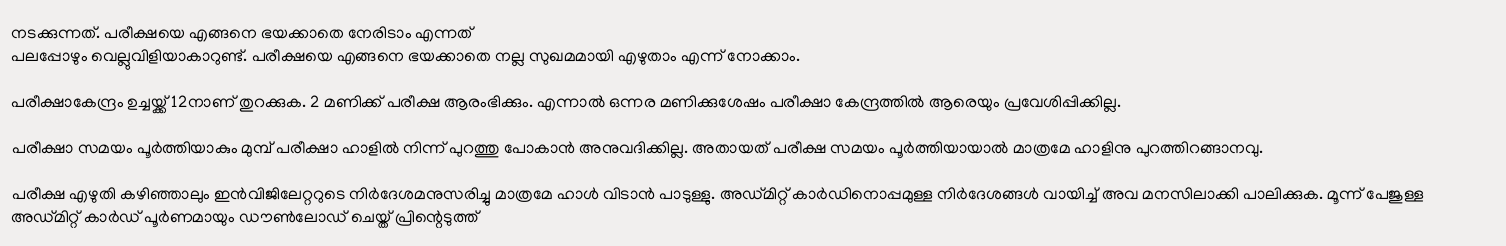നടക്കുന്നത്. പരീക്ഷയെ എങ്ങനെ ഭയക്കാതെ നേരിടാം എന്നത്‌
പലപ്പോഴും വെല്ലുവിളിയാകാറുണ്ട്. പരീക്ഷയെ എങ്ങനെ ഭയക്കാതെ നല്ല സുഖമമായി എഴുതാം എന്ന് നോക്കാം.

പരീക്ഷാകേന്ദ്രം ഉച്ചയ്ക്ക് 12നാണ് തുറക്കുക. 2 മണിക്ക് പരീക്ഷ ആരംഭിക്കും. എന്നാല്‍ ഒന്നര മണിക്കുശേഷം പരീക്ഷാ കേന്ദ്രത്തില്‍ ആരെയും പ്രവേശിപ്പിക്കില്ല.

പരീക്ഷാ സമയം പൂര്‍ത്തിയാകും മുമ്പ് പരീക്ഷാ ഹാളില്‍ നിന്ന് പുറത്തു പോകാന്‍ അനുവദിക്കില്ല. അതായത് പരീക്ഷ സമയം പൂര്‍ത്തിയായാല്‍ മാത്രമേ ഹാളിനു പുറത്തിറങ്ങാനവു.

പരീക്ഷ എഴുതി കഴിഞ്ഞാലും ഇന്‍വിജിലേറ്ററുടെ നിര്‍ദേശമനുസരിച്ചു മാത്രമേ ഹാള്‍ വിടാന്‍ പാടുള്ളു. അഡ്മിറ്റ് കാര്‍ഡിനൊപ്പമുള്ള നിര്‍ദേശങ്ങള്‍ വായിച്ച് അവ മനസിലാക്കി പാലിക്കുക. മൂന്ന് പേജുള്ള അഡ്മിറ്റ് കാര്‍ഡ് പൂര്‍ണമായും ഡൗണ്‍ലോഡ് ചെയ്ത് പ്രിന്റെടുത്ത്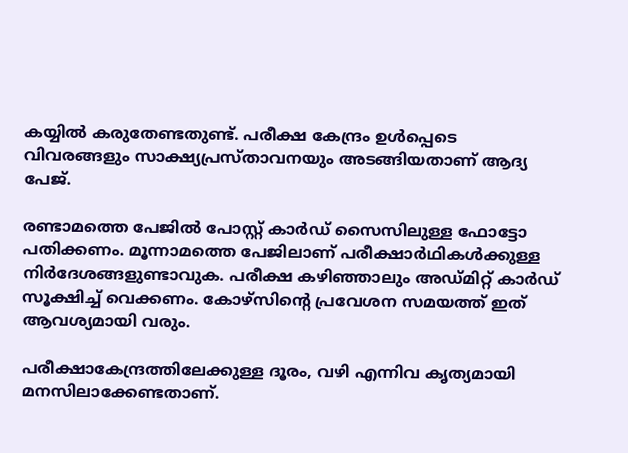കയ്യില്‍ കരുതേണ്ടതുണ്ട്. പരീക്ഷ കേന്ദ്രം ഉള്‍പ്പെടെ വിവരങ്ങളും സാക്ഷ്യപ്രസ്താവനയും അടങ്ങിയതാണ് ആദ്യ പേജ്.

രണ്ടാമത്തെ പേജില്‍ പോസ്റ്റ് കാര്‍ഡ് സൈസിലുള്ള ഫോട്ടോ പതിക്കണം. മൂന്നാമത്തെ പേജിലാണ് പരീക്ഷാര്‍ഥികള്‍ക്കുള്ള നിര്‍ദേശങ്ങളുണ്ടാവുക. പരീക്ഷ കഴിഞ്ഞാലും അഡ്മിറ്റ് കാര്‍ഡ് സൂക്ഷിച്ച് വെക്കണം. കോഴ്‌സിന്റെ പ്രവേശന സമയത്ത് ഇത് ആവശ്യമായി വരും.

പരീക്ഷാകേന്ദ്രത്തിലേക്കുള്ള ദൂരം, വഴി എന്നിവ കൃത്യമായി മനസിലാക്കേണ്ടതാണ്.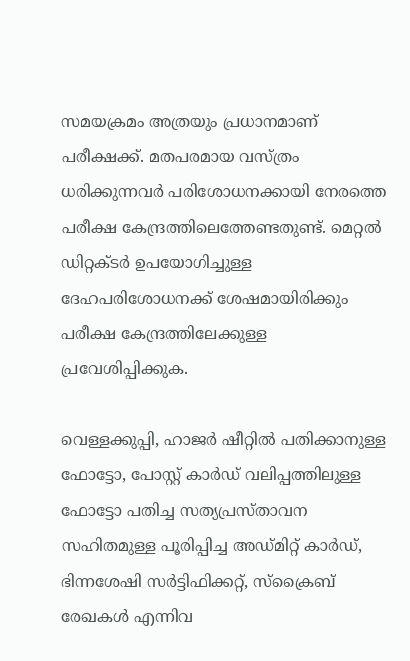സമയക്രമം അത്രയും പ്രധാനമാണ് പരീക്ഷക്ക്. മതപരമായ വസ്ത്രം ധരിക്കുന്നവര്‍ പരിശോധനക്കായി നേരത്തെ പരീക്ഷ കേന്ദ്രത്തിലെത്തേണ്ടതുണ്ട്. മെറ്റല്‍ ഡിറ്റക്ടര്‍ ഉപയോഗിച്ചുള്ള ദേഹപരിശോധനക്ക് ശേഷമായിരിക്കും പരീക്ഷ കേന്ദ്രത്തിലേക്കുള്ള പ്രവേശിപ്പിക്കുക.

വെള്ളക്കുപ്പി, ഹാജര്‍ ഷീറ്റില്‍ പതിക്കാനുള്ള ഫോട്ടോ, പോസ്റ്റ് കാര്‍ഡ് വലിപ്പത്തിലുള്ള ഫോട്ടോ പതിച്ച സത്യപ്രസ്താവന സഹിതമുള്ള പൂരിപ്പിച്ച അഡ്മിറ്റ് കാര്‍ഡ്, ഭിന്നശേഷി സര്‍ട്ടിഫിക്കറ്റ്, സ്‌ക്രൈബ് രേഖകള്‍ എന്നിവ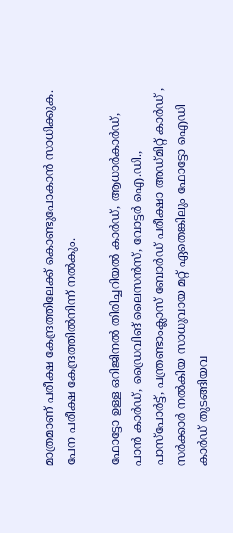മാത്രമാണ് പരീക്ഷ കേന്ദ്രത്തിലേക്ക് കൊണ്ടുപോകാന്‍ സാധിക്കുക. പേന പരീക്ഷ കേന്ദ്രത്തില്‍നിന്ന് നല്‍കും.

ഫോട്ടോ ഉള്ള ഒറിജിനല്‍ തിരിച്ചറിയല്‍ കാര്‍ഡ്, ആധാര്‍കാര്‍ഡ്, പാന്‍ കാര്‍ഡ്, ഡ്രൈവിങ് ലൈസന്‍സ്, വോട്ടര്‍ ഐ.ഡി., പാസ്പോര്‍ട്ട്, പന്ത്രണ്ടാംക്ലാസ് ബോര്‍ഡ് പരീക്ഷാ അഡ്മിറ്റ് കാര്‍ഡ് , സര്‍ക്കാര്‍ നല്‍കിയ സാധുവായ മറ്റ് ഏതെങ്കിലും ഫോട്ടോ ഐഡി കാര്‍ഡ് തുടങ്ങിയവ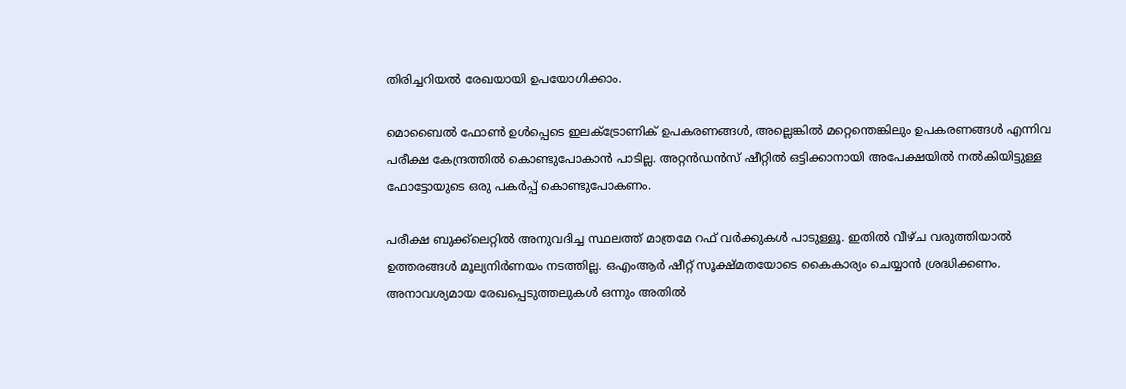തിരിച്ചറിയല്‍ രേഖയായി ഉപയോഗിക്കാം.

മൊബൈല്‍ ഫോണ്‍ ഉള്‍പ്പെടെ ഇലക്ട്രോണിക് ഉപകരണങ്ങള്‍, അല്ലെങ്കില്‍ മറ്റെന്തെങ്കിലും ഉപകരണങ്ങള്‍ എന്നിവ പരീക്ഷ കേന്ദ്രത്തില്‍ കൊണ്ടുപോകാന്‍ പാടില്ല. അറ്റന്‍ഡന്‍സ് ഷീറ്റില്‍ ഒട്ടിക്കാനായി അപേക്ഷയില്‍ നല്‍കിയിട്ടുള്ള ഫോട്ടോയുടെ ഒരു പകര്‍പ്പ് കൊണ്ടുപോകണം.

പരീക്ഷ ബുക്ക്‌ലെറ്റില്‍ അനുവദിച്ച സ്ഥലത്ത് മാത്രമേ റഫ് വര്‍ക്കുകള്‍ പാടുള്ളൂ. ഇതില്‍ വീഴ്ച വരുത്തിയാല്‍ ഉത്തരങ്ങള്‍ മൂല്യനിര്‍ണയം നടത്തില്ല. ഒഎംആര്‍ ഷീറ്റ് സൂക്ഷ്മതയോടെ കൈകാര്യം ചെയ്യാന്‍ ശ്രദ്ധിക്കണം. അനാവശ്യമായ രേഖപ്പെടുത്തലുകള്‍ ഒന്നും അതില്‍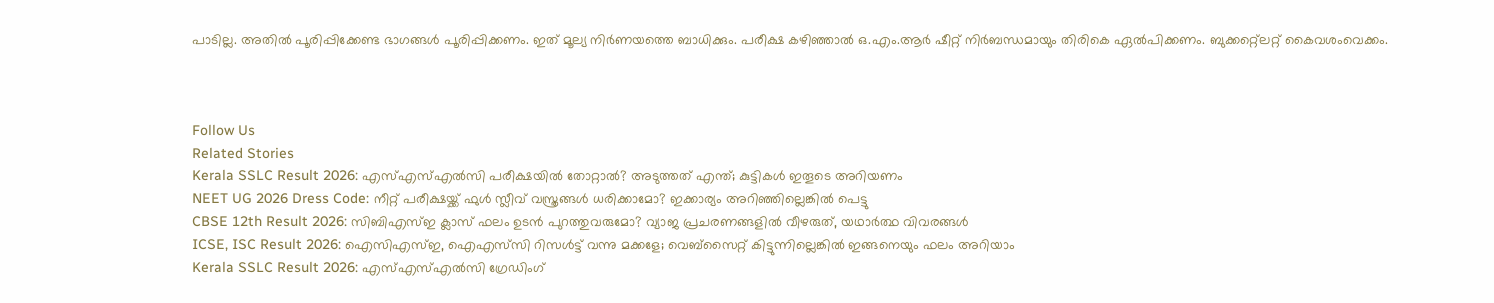പാടില്ല. അതില്‍ പൂരിപ്പിക്കേണ്ട ഭാഗങ്ങള്‍ പൂരിപ്പിക്കണം. ഇത് മൂല്യ നിര്‍ണയത്തെ ബാധിക്കും. പരീക്ഷ കഴിഞ്ഞാല്‍ ഒ.എം.ആര്‍ ഷീറ്റ് നിര്‍ബന്ധമായും തിരികെ ഏല്‍പിക്കണം. ബുക്കറ്റ്ലെറ്റ് കൈവശംവെക്കം.



Follow Us
Related Stories
Kerala SSLC Result 2026: എസ്എസ്എൽസി പരീക്ഷയിൽ തോറ്റാൽ? അടുത്തത് എന്ത്; കുട്ടികൾ ഇതൂടെ അറിയണം
NEET UG 2026 Dress Code: നീറ്റ് പരീക്ഷയ്ക്ക് ഫുൾ സ്ലീവ് വസ്ത്രങ്ങള്‍ ധരിക്കാമോ? ഇക്കാര്യം അറിഞ്ഞില്ലെങ്കില്‍ പെട്ടു
CBSE 12th Result 2026: സിബിഎസ്ഇ ക്ലാസ് ഫലം ഉടൻ പുറത്തുവരുമോ? വ്യാജ പ്രചരണങ്ങളിൽ വീഴരുത്, യഥാർത്ഥ വിവരങ്ങൾ
ICSE, ISC Result 2026: ഐസിഎസ്ഇ, ഐഎസ്‌സി റിസള്‍ട്ട്‌ വന്നു മക്കളേ; വെബ്‌സൈറ്റ് കിട്ടുന്നില്ലെങ്കില്‍ ഇങ്ങനെയും ഫലം അറിയാം
Kerala SSLC Result 2026: എസ്എസ്എൽസി ഗ്രേഡിംഗ്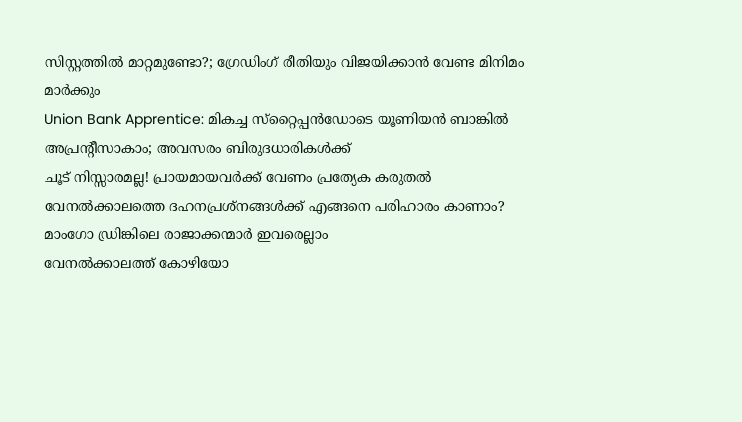സിസ്റ്റത്തിൽ മാറ്റമുണ്ടോ?; ഗ്രേഡിംഗ് രീതിയും വിജയിക്കാൻ വേണ്ട മിനിമം മാർക്കും
Union Bank Apprentice: മികച്ച സ്‌റ്റൈപ്പന്‍ഡോടെ യൂണിയന്‍ ബാങ്കില്‍ അപ്രന്റീസാകാം; അവസരം ബിരുദധാരികള്‍ക്ക്‌
ചൂട് നിസ്സാരമല്ല! പ്രായമായവർക്ക് വേണം പ്രത്യേക കരുതൽ
വേനൽക്കാലത്തെ ദഹനപ്രശ്നങ്ങൾക്ക് എങ്ങനെ പരിഹാരം കാണാം?
മാംഗോ ഡ്രിങ്കിലെ രാജാക്കന്മാർ ഇവരെല്ലാം
വേനൽക്കാലത്ത് കോഴിയോ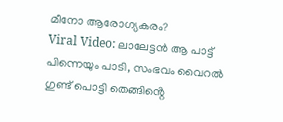മീനോ ആരോഗ്യകരം?
Viral Video: ലാലേട്ടൻ ആ പാട്ട് പിന്നെയും പാടി, സംഭവം വൈറൽ
ഗുണ്ട് പൊട്ടി തെങ്ങിൻ്റെ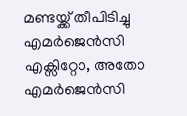മണ്ടയ്ക്ക് തീപിടിച്ചു
എമർജെൻസി എക്സിറ്റോ, അതോ എമർജെൻസി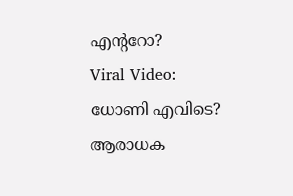എൻ്ററോ?
Viral Video: ധോണി എവിടെ? ആരാധക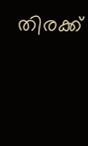തിരക്ക്